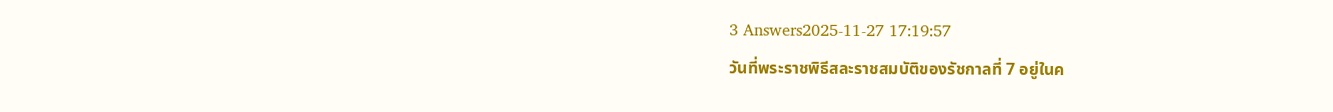3 Answers2025-11-27 17:19:57
วันที่พระราชพิธีสละราชสมบัติของรัชกาลที่ 7 อยู่ในค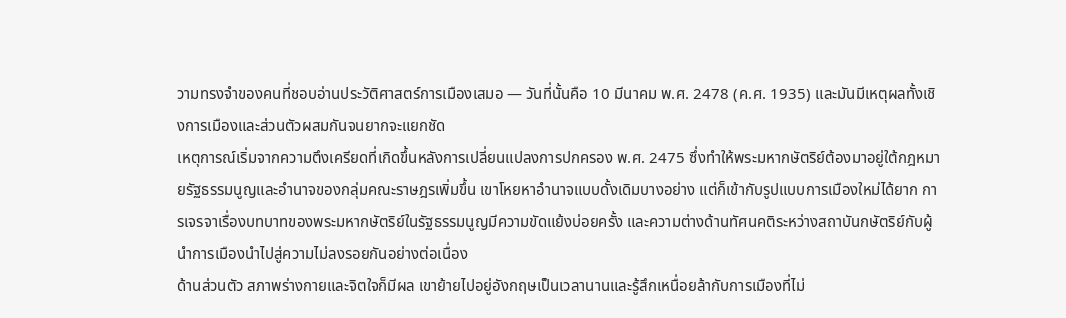วามทรงจำของคนที่ชอบอ่านประวัติศาสตร์การเมืองเสมอ — วันที่นั้นคือ 10 มีนาคม พ.ศ. 2478 (ค.ศ. 1935) และมันมีเหตุผลทั้งเชิงการเมืองและส่วนตัวผสมกันจนยากจะแยกชัด
เหตุการณ์เริ่มจากความตึงเครียดที่เกิดขึ้นหลังการเปลี่ยนแปลงการปกครอง พ.ศ. 2475 ซึ่งทำให้พระมหากษัตริย์ต้องมาอยู่ใต้กฎหมายรัฐธรรมนูญและอำนาจของกลุ่มคณะราษฎรเพิ่มขึ้น เขาโหยหาอำนาจแบบดั้งเดิมบางอย่าง แต่ก็เข้ากับรูปแบบการเมืองใหม่ได้ยาก การเจรจาเรื่องบทบาทของพระมหากษัตริย์ในรัฐธรรมนูญมีความขัดแย้งบ่อยครั้ง และความต่างด้านทัศนคติระหว่างสถาบันกษัตริย์กับผู้นำการเมืองนำไปสู่ความไม่ลงรอยกันอย่างต่อเนื่อง
ด้านส่วนตัว สภาพร่างกายและจิตใจก็มีผล เขาย้ายไปอยู่อังกฤษเป็นเวลานานและรู้สึกเหนื่อยล้ากับการเมืองที่ไม่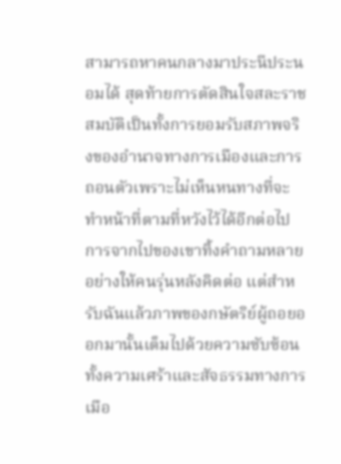สามารถหาคนกลางมาประนีประนอมได้ สุดท้ายการตัดสินใจสละราชสมบัติเป็นทั้งการยอมรับสภาพจริงของอำนาจทางการเมืองและการถอนตัวเพราะไม่เห็นหนทางที่จะทำหน้าที่ตามที่หวังไว้ได้อีกต่อไป การจากไปของเขาทิ้งคำถามหลายอย่างให้คนรุ่นหลังคิดต่อ แต่สำหรับฉันแล้วภาพของกษัตริย์ผู้ถอยออกมานั้นเต็มไปด้วยความซับซ้อนทั้งความเศร้าและสัจธรรมทางการเมือ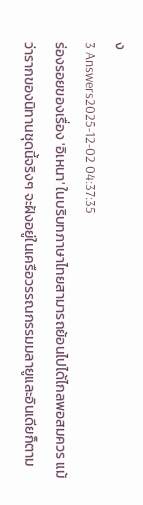ง
3 Answers2025-12-02 04:37:35
ร่องรอยของเรื่อง 'อิเหนา' ในบริบทภาษาไทยสามารถย้อนไปได้ไกลพอสมควร แม้ว่ารากของนิทานชุดนี้จริงๆ จะฝังอยู่ในเครือวรรณกรรมมลายูและอินเดียก็ตาม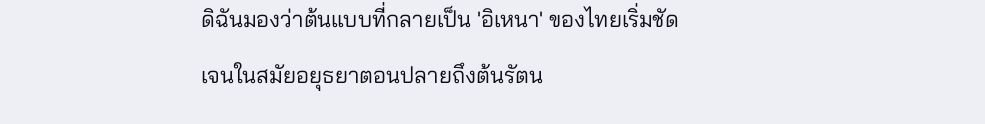ดิฉันมองว่าต้นแบบที่กลายเป็น 'อิเหนา' ของไทยเริ่มชัดเจนในสมัยอยุธยาตอนปลายถึงต้นรัตน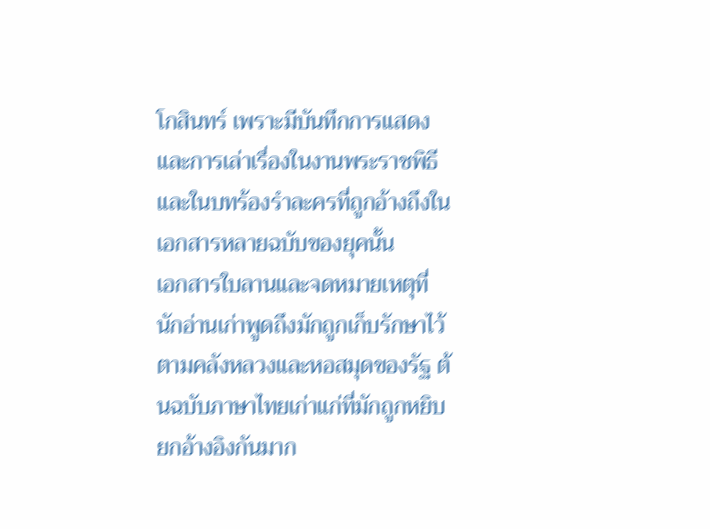โกสินทร์ เพราะมีบันทึกการแสดงและการเล่าเรื่องในงานพระราชพิธีและในบทร้องรำละครที่ถูกอ้างถึงในเอกสารหลายฉบับของยุคนั้น
เอกสารใบลานและจดหมายเหตุที่นักอ่านเก่าพูดถึงมักถูกเก็บรักษาไว้ตามคลังหลวงและหอสมุดของรัฐ ต้นฉบับภาษาไทยเก่าแก่ที่มักถูกหยิบยกอ้างอิงกันมาก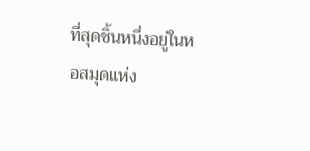ที่สุดชิ้นหนึ่งอยู่ในหอสมุดแห่ง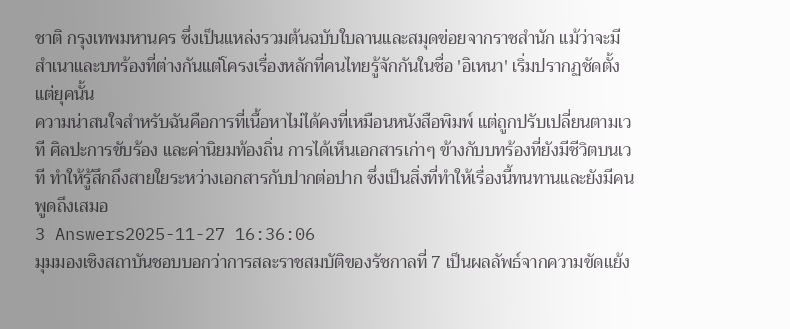ชาติ กรุงเทพมหานคร ซึ่งเป็นแหล่งรวมต้นฉบับใบลานและสมุดข่อยจากราชสำนัก แม้ว่าจะมีสำเนาและบทร้องที่ต่างกันแต่โครงเรื่องหลักที่คนไทยรู้จักกันในชื่อ 'อิเหนา' เริ่มปรากฏชัดตั้งแต่ยุคนั้น
ความน่าสนใจสำหรับฉันคือการที่เนื้อหาไม่ได้คงที่เหมือนหนังสือพิมพ์ แต่ถูกปรับเปลี่ยนตามเวที ศิลปะการขับร้อง และค่านิยมท้องถิ่น การได้เห็นเอกสารเก่าๆ ข้างกับบทร้องที่ยังมีชีวิตบนเวที ทำให้รู้สึกถึงสายใยระหว่างเอกสารกับปากต่อปาก ซึ่งเป็นสิ่งที่ทำให้เรื่องนี้ทนทานและยังมีคนพูดถึงเสมอ
3 Answers2025-11-27 16:36:06
มุมมองเชิงสถาบันชอบบอกว่าการสละราชสมบัติของรัชกาลที่ 7 เป็นผลลัพธ์จากความขัดแย้ง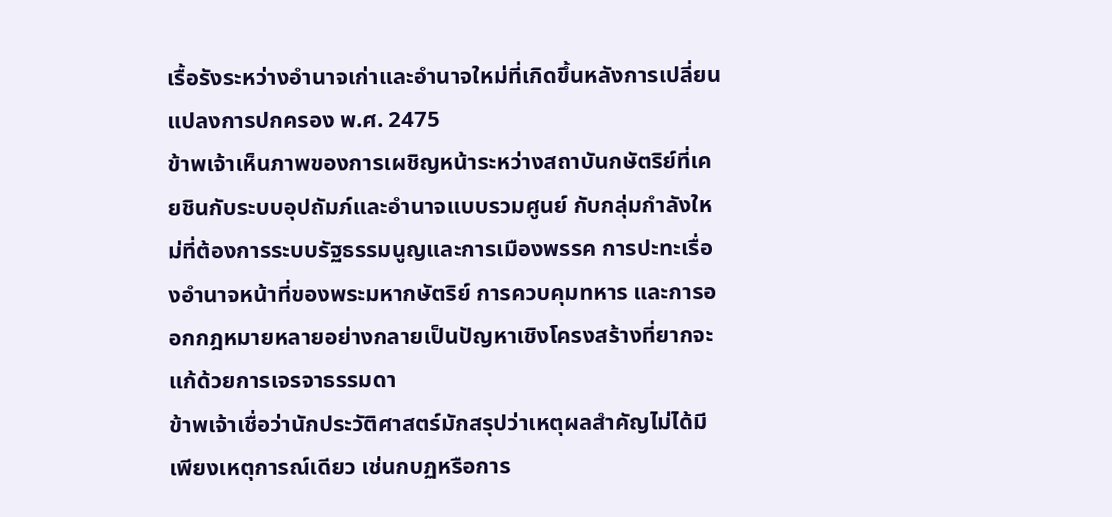เรื้อรังระหว่างอำนาจเก่าและอำนาจใหม่ที่เกิดขึ้นหลังการเปลี่ยนแปลงการปกครอง พ.ศ. 2475
ข้าพเจ้าเห็นภาพของการเผชิญหน้าระหว่างสถาบันกษัตริย์ที่เคยชินกับระบบอุปถัมภ์และอำนาจแบบรวมศูนย์ กับกลุ่มกำลังใหม่ที่ต้องการระบบรัฐธรรมนูญและการเมืองพรรค การปะทะเรื่องอำนาจหน้าที่ของพระมหากษัตริย์ การควบคุมทหาร และการออกกฎหมายหลายอย่างกลายเป็นปัญหาเชิงโครงสร้างที่ยากจะแก้ด้วยการเจรจาธรรมดา
ข้าพเจ้าเชื่อว่านักประวัติศาสตร์มักสรุปว่าเหตุผลสำคัญไม่ได้มีเพียงเหตุการณ์เดียว เช่นกบฏหรือการ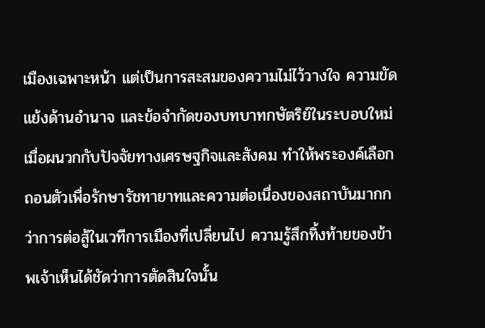เมืองเฉพาะหน้า แต่เป็นการสะสมของความไม่ไว้วางใจ ความขัดแย้งด้านอำนาจ และข้อจำกัดของบทบาทกษัตริย์ในระบอบใหม่ เมื่อผนวกกับปัจจัยทางเศรษฐกิจและสังคม ทำให้พระองค์เลือกถอนตัวเพื่อรักษารัชทายาทและความต่อเนื่องของสถาบันมากกว่าการต่อสู้ในเวทีการเมืองที่เปลี่ยนไป ความรู้สึกทิ้งท้ายของข้าพเจ้าเห็นได้ชัดว่าการตัดสินใจนั้น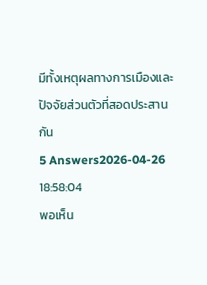มีทั้งเหตุผลทางการเมืองและปัจจัยส่วนตัวที่สอดประสานกัน
5 Answers2026-04-26 18:58:04
พอเห็น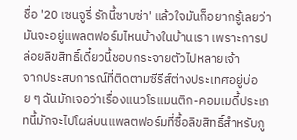ชื่อ '20 เซนจูรี่ รักนี้ซาบซ่า' แล้วใจมันก็อยากรู้เลยว่ามันจะอยู่แพลตฟอร์มไหนบ้างในบ้านเรา เพราะการปล่อยลิขสิทธิ์เดี๋ยวนี้ชอบกระจายตัวไปหลายเจ้า
จากประสบการณ์ที่ติดตามซีรีส์ต่างประเทศอยู่บ่อย ๆ ฉันมักเจอว่าเรื่องแนวโรแมนติก-คอมเมดี้ประเภทนี้มักจะไปโผล่บนแพลตฟอร์มที่ซื้อลิขสิทธิ์สำหรับภู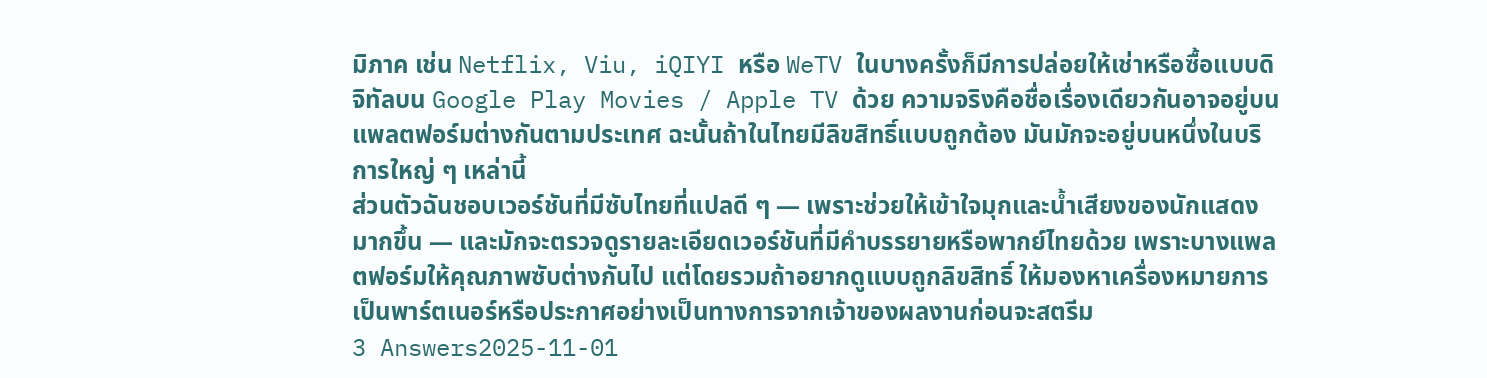มิภาค เช่น Netflix, Viu, iQIYI หรือ WeTV ในบางครั้งก็มีการปล่อยให้เช่าหรือซื้อแบบดิจิทัลบน Google Play Movies / Apple TV ด้วย ความจริงคือชื่อเรื่องเดียวกันอาจอยู่บนแพลตฟอร์มต่างกันตามประเทศ ฉะนั้นถ้าในไทยมีลิขสิทธิ์แบบถูกต้อง มันมักจะอยู่บนหนึ่งในบริการใหญ่ ๆ เหล่านี้
ส่วนตัวฉันชอบเวอร์ชันที่มีซับไทยที่แปลดี ๆ — เพราะช่วยให้เข้าใจมุกและน้ำเสียงของนักแสดงมากขึ้น — และมักจะตรวจดูรายละเอียดเวอร์ชันที่มีคำบรรยายหรือพากย์ไทยด้วย เพราะบางแพลตฟอร์มให้คุณภาพซับต่างกันไป แต่โดยรวมถ้าอยากดูแบบถูกลิขสิทธิ์ ให้มองหาเครื่องหมายการเป็นพาร์ตเนอร์หรือประกาศอย่างเป็นทางการจากเจ้าของผลงานก่อนจะสตรีม
3 Answers2025-11-01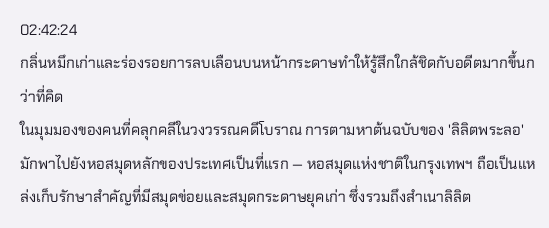02:42:24
กลิ่นหมึกเก่าและร่องรอยการลบเลือนบนหน้ากระดาษทำให้รู้สึกใกล้ชิดกับอดีตมากขึ้นกว่าที่คิด
ในมุมมองของคนที่คลุกคลีในวงวรรณคดีโบราณ การตามหาต้นฉบับของ 'ลิลิตพระลอ' มักพาไปยังหอสมุดหลักของประเทศเป็นที่แรก — หอสมุดแห่งชาติในกรุงเทพฯ ถือเป็นแหล่งเก็บรักษาสำคัญที่มีสมุดข่อยและสมุดกระดาษยุคเก่า ซึ่งรวมถึงสำเนาลิลิต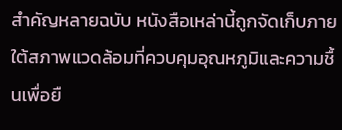สำคัญหลายฉบับ หนังสือเหล่านี้ถูกจัดเก็บภายใต้สภาพแวดล้อมที่ควบคุมอุณหภูมิและความชื้นเพื่อยื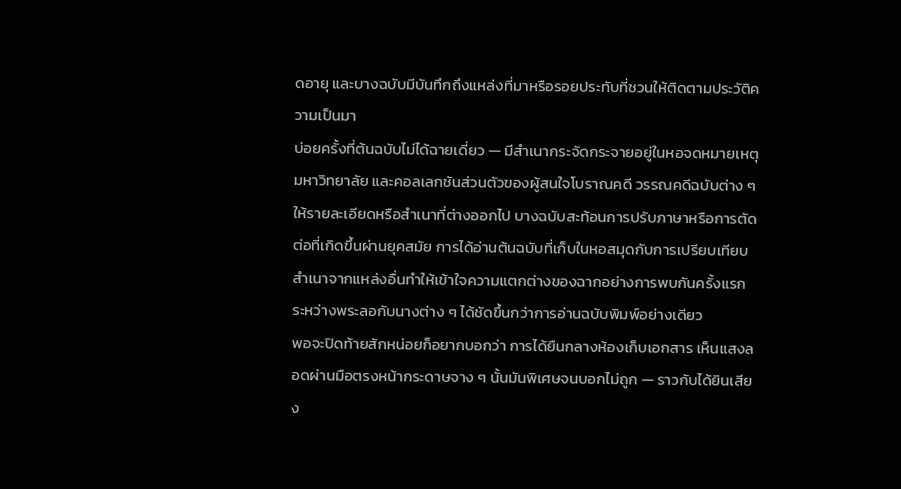ดอายุ และบางฉบับมีบันทึกถึงแหล่งที่มาหรือรอยประทับที่ชวนให้ติดตามประวัติความเป็นมา
บ่อยครั้งที่ต้นฉบับไม่ได้ฉายเดี่ยว — มีสำเนากระจัดกระจายอยู่ในหอจดหมายเหตุ มหาวิทยาลัย และคอลเลกชันส่วนตัวของผู้สนใจโบราณคดี วรรณคดีฉบับต่าง ๆ ให้รายละเอียดหรือสำเนาที่ต่างออกไป บางฉบับสะท้อนการปรับภาษาหรือการตัดต่อที่เกิดขึ้นผ่านยุคสมัย การได้อ่านต้นฉบับที่เก็บในหอสมุดกับการเปรียบเทียบสำเนาจากแหล่งอื่นทำให้เข้าใจความแตกต่างของฉากอย่างการพบกันครั้งแรกระหว่างพระลอกับนางต่าง ๆ ได้ชัดขึ้นกว่าการอ่านฉบับพิมพ์อย่างเดียว
พอจะปิดท้ายสักหน่อยก็อยากบอกว่า การได้ยืนกลางห้องเก็บเอกสาร เห็นแสงลอดผ่านมือตรงหน้ากระดาษจาง ๆ นั้นมันพิเศษจนบอกไม่ถูก — ราวกับได้ยินเสียง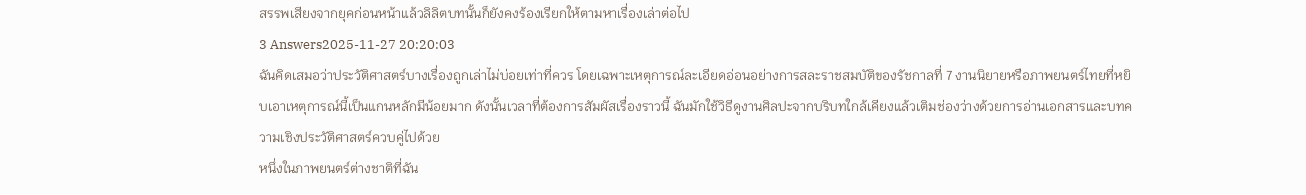สรรพเสียงจากยุคก่อนหน้าแล้วลิลิตบทนั้นก็ยังคงร้องเรียกให้ตามหาเรื่องเล่าต่อไป
3 Answers2025-11-27 20:20:03
ฉันคิดเสมอว่าประวัติศาสตร์บางเรื่องถูกเล่าไม่บ่อยเท่าที่ควร โดยเฉพาะเหตุการณ์ละเอียดอ่อนอย่างการสละราชสมบัติของรัชกาลที่ 7 งานนิยายหรือภาพยนตร์ไทยที่หยิบเอาเหตุการณ์นี้เป็นแกนหลักมีน้อยมาก ดังนั้นเวลาที่ต้องการสัมผัสเรื่องราวนี้ ฉันมักใช้วิธีดูงานศิลปะจากบริบทใกล้เคียงแล้วเติมช่องว่างด้วยการอ่านเอกสารและบทความเชิงประวัติศาสตร์ควบคู่ไปด้วย
หนึ่งในภาพยนตร์ต่างชาติที่ฉัน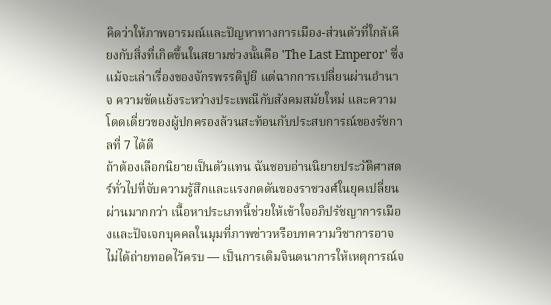คิดว่าให้ภาพอารมณ์และปัญหาทางการเมือง-ส่วนตัวที่ใกล้เคียงกับสิ่งที่เกิดขึ้นในสยามช่วงนั้นคือ 'The Last Emperor' ซึ่งแม้จะเล่าเรื่องของจักรพรรดิปูยี แต่ฉากการเปลี่ยนผ่านอำนาจ ความขัดแย้งระหว่างประเพณีกับสังคมสมัยใหม่ และความโดดเดี่ยวของผู้ปกครองล้วนสะท้อนกับประสบการณ์ของรัชกาลที่ 7 ได้ดี
ถ้าต้องเลือกนิยายเป็นตัวแทน ฉันชอบอ่านนิยายประวัติศาสตร์ทั่วไปที่จับความรู้สึกและแรงกดดันของราชวงศ์ในยุคเปลี่ยนผ่านมากกว่า เนื้อหาประเภทนี้ช่วยให้เข้าใจอภิปรัชญาการเมืองและปัจเจกบุคคลในมุมที่ภาพข่าวหรือบทความวิชาการอาจไม่ได้ถ่ายทอดไว้ครบ — เป็นการเติมจินตนาการให้เหตุการณ์จ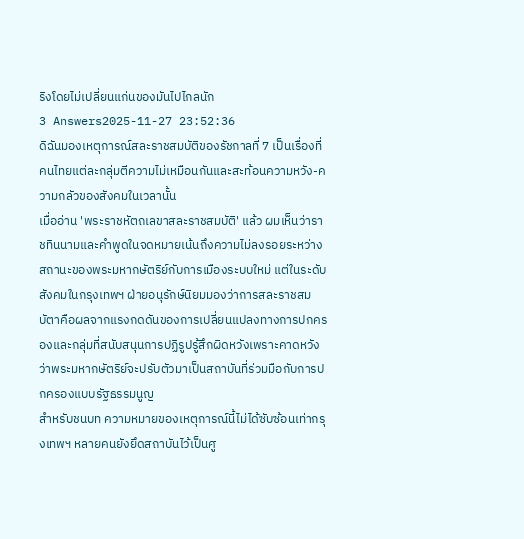ริงโดยไม่เปลี่ยนแก่นของมันไปไกลนัก
3 Answers2025-11-27 23:52:36
ดิฉันมองเหตุการณ์สละราชสมบัติของรัชกาลที่ 7 เป็นเรื่องที่คนไทยแต่ละกลุ่มตีความไม่เหมือนกันและสะท้อนความหวัง-ความกลัวของสังคมในเวลานั้น
เมื่ออ่าน 'พระราชหัตถเลขาสละราชสมบัติ' แล้ว ผมเห็นว่าราชทินนามและคำพูดในจดหมายเน้นถึงความไม่ลงรอยระหว่างสถานะของพระมหากษัตริย์กับการเมืองระบบใหม่ แต่ในระดับสังคมในกรุงเทพฯ ฝ่ายอนุรักษ์นิยมมองว่าการสละราชสมบัตาคือผลจากแรงกดดันของการเปลี่ยนแปลงทางการปกครองและกลุ่มที่สนับสนุนการปฏิรูปรู้สึกผิดหวังเพราะคาดหวังว่าพระมหากษัตริย์จะปรับตัวมาเป็นสถาบันที่ร่วมมือกับการปกครองแบบรัฐธรรมนูญ
สำหรับชนบท ความหมายของเหตุการณ์นี้ไม่ได้ซับซ้อนเท่ากรุงเทพฯ หลายคนยังยึดสถาบันไว้เป็นศู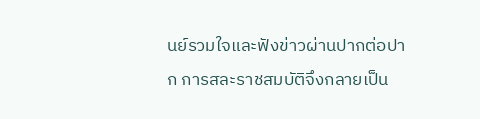นย์รวมใจและฟังข่าวผ่านปากต่อปาก การสละราชสมบัติจึงกลายเป็น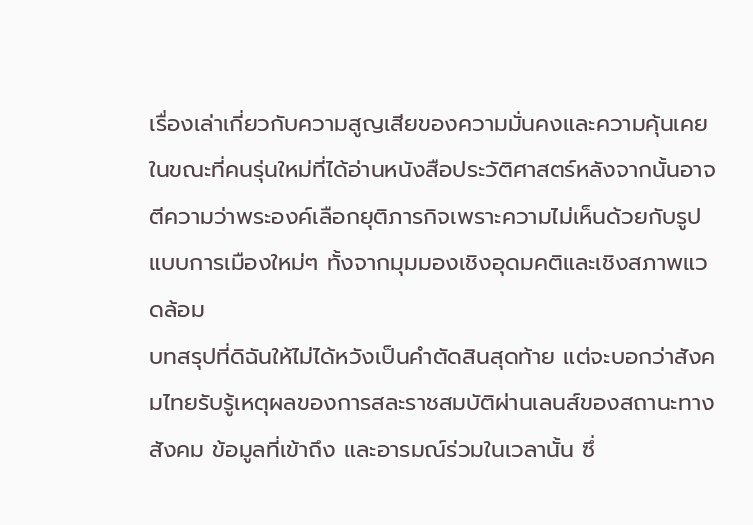เรื่องเล่าเกี่ยวกับความสูญเสียของความมั่นคงและความคุ้นเคย ในขณะที่คนรุ่นใหม่ที่ได้อ่านหนังสือประวัติศาสตร์หลังจากนั้นอาจตีความว่าพระองค์เลือกยุติภารกิจเพราะความไม่เห็นด้วยกับรูปแบบการเมืองใหม่ๆ ทั้งจากมุมมองเชิงอุดมคติและเชิงสภาพแวดล้อม
บทสรุปที่ดิฉันให้ไม่ได้หวังเป็นคำตัดสินสุดท้าย แต่จะบอกว่าสังคมไทยรับรู้เหตุผลของการสละราชสมบัติผ่านเลนส์ของสถานะทางสังคม ข้อมูลที่เข้าถึง และอารมณ์ร่วมในเวลานั้น ซึ่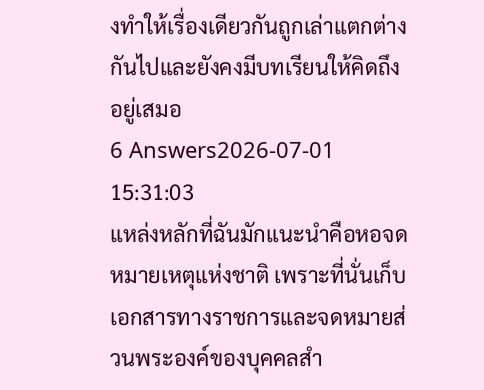งทำให้เรื่องเดียวกันถูกเล่าแตกต่างกันไปและยังคงมีบทเรียนให้คิดถึงอยู่เสมอ
6 Answers2026-07-01 15:31:03
แหล่งหลักที่ฉันมักแนะนำคือหอจดหมายเหตุแห่งชาติ เพราะที่นั่นเก็บเอกสารทางราชการและจดหมายส่วนพระองค์ของบุคคลสำ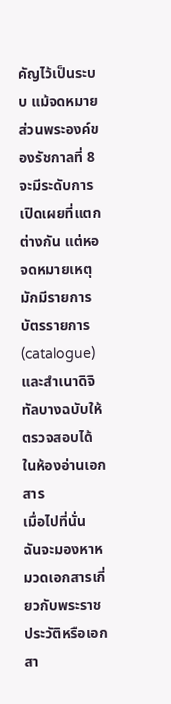คัญไว้เป็นระบบ แม้จดหมายส่วนพระองค์ของรัชกาลที่ 8 จะมีระดับการเปิดเผยที่แตกต่างกัน แต่หอจดหมายเหตุมักมีรายการบัตรรายการ (catalogue) และสำเนาดิจิทัลบางฉบับให้ตรวจสอบได้ในห้องอ่านเอกสาร
เมื่อไปที่นั่น ฉันจะมองหาหมวดเอกสารเกี่ยวกับพระราชประวัติหรือเอกสา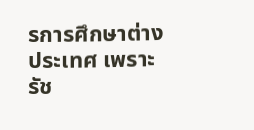รการศึกษาต่างประเทศ เพราะรัช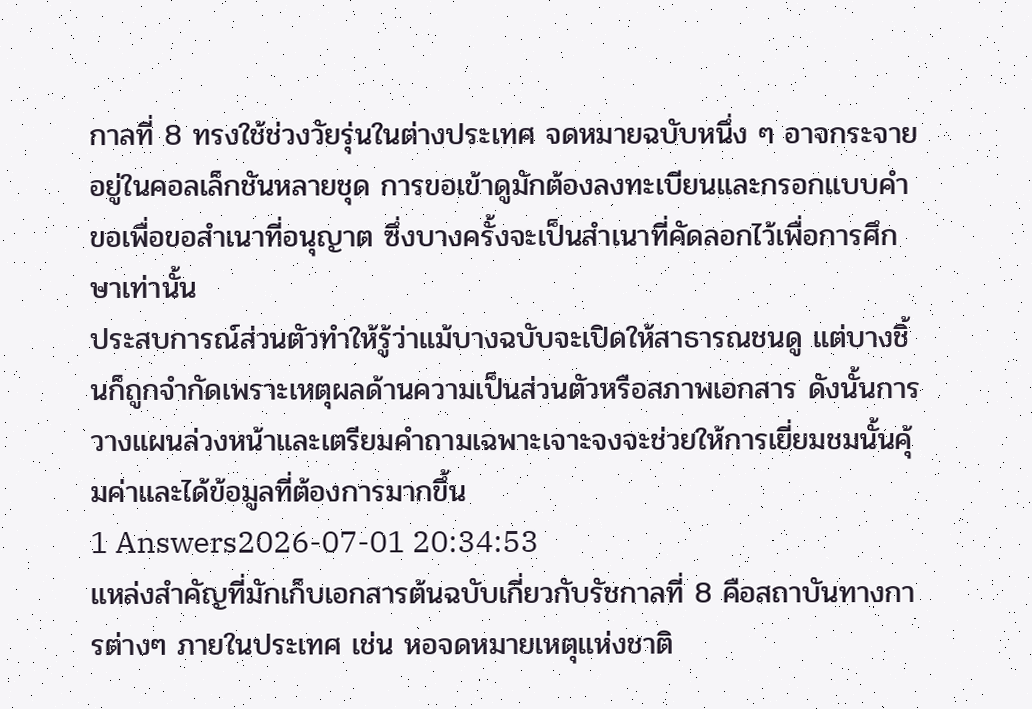กาลที่ 8 ทรงใช้ช่วงวัยรุ่นในต่างประเทศ จดหมายฉบับหนึ่ง ๆ อาจกระจายอยู่ในคอลเล็กชันหลายชุด การขอเข้าดูมักต้องลงทะเบียนและกรอกแบบคำขอเพื่อขอสำเนาที่อนุญาต ซึ่งบางครั้งจะเป็นสำเนาที่คัดลอกไว้เพื่อการศึกษาเท่านั้น
ประสบการณ์ส่วนตัวทำให้รู้ว่าแม้บางฉบับจะเปิดให้สาธารณชนดู แต่บางชิ้นก็ถูกจำกัดเพราะเหตุผลด้านความเป็นส่วนตัวหรือสภาพเอกสาร ดังนั้นการวางแผนล่วงหน้าและเตรียมคำถามเฉพาะเจาะจงจะช่วยให้การเยี่ยมชมนั้นคุ้มค่าและได้ข้อมูลที่ต้องการมากขึ้น
1 Answers2026-07-01 20:34:53
แหล่งสำคัญที่มักเก็บเอกสารต้นฉบับเกี่ยวกับรัชกาลที่ 8 คือสถาบันทางการต่างๆ ภายในประเทศ เช่น หอจดหมายเหตุแห่งชาติ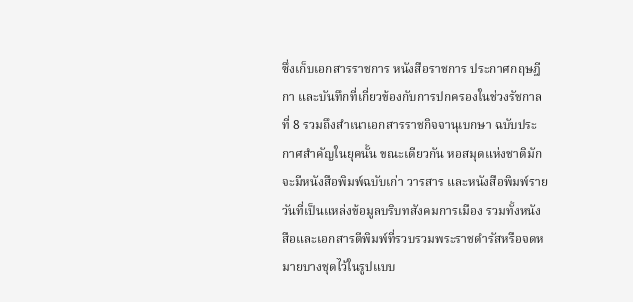ซึ่งเก็บเอกสารราชการ หนังสือราชการ ประกาศกฤษฎีกา และบันทึกที่เกี่ยวข้องกับการปกครองในช่วงรัชกาลที่ 8 รวมถึงสำเนาเอกสารราชกิจจานุเบกษา ฉบับประกาศสำคัญในยุคนั้น ขณะเดียวกัน หอสมุดแห่งชาติมักจะมีหนังสือพิมพ์ฉบับเก่า วารสาร และหนังสือพิมพ์รายวันที่เป็นแหล่งข้อมูลบริบทสังคมการเมือง รวมทั้งหนังสือและเอกสารตีพิมพ์ที่รวบรวมพระราชดำรัสหรือจดหมายบางชุดไว้ในรูปแบบ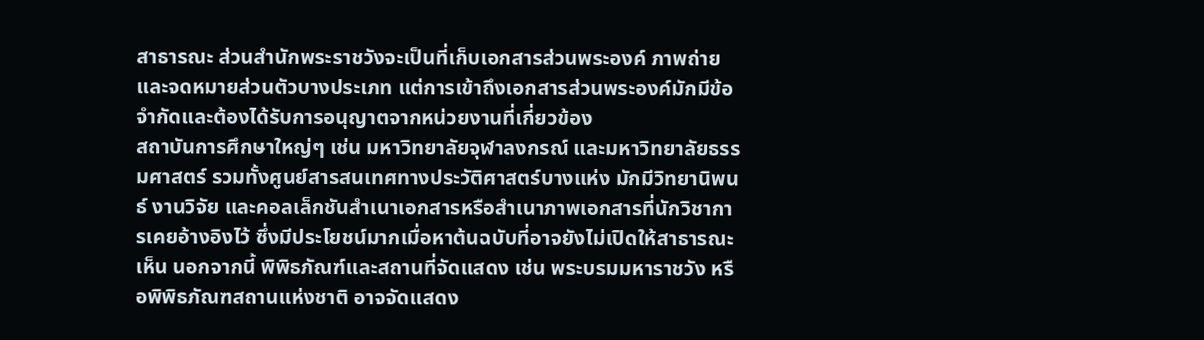สาธารณะ ส่วนสำนักพระราชวังจะเป็นที่เก็บเอกสารส่วนพระองค์ ภาพถ่าย และจดหมายส่วนตัวบางประเภท แต่การเข้าถึงเอกสารส่วนพระองค์มักมีข้อจำกัดและต้องได้รับการอนุญาตจากหน่วยงานที่เกี่ยวข้อง
สถาบันการศึกษาใหญ่ๆ เช่น มหาวิทยาลัยจุฬาลงกรณ์ และมหาวิทยาลัยธรรมศาสตร์ รวมทั้งศูนย์สารสนเทศทางประวัติศาสตร์บางแห่ง มักมีวิทยานิพนธ์ งานวิจัย และคอลเล็กชันสำเนาเอกสารหรือสำเนาภาพเอกสารที่นักวิชาการเคยอ้างอิงไว้ ซึ่งมีประโยชน์มากเมื่อหาต้นฉบับที่อาจยังไม่เปิดให้สาธารณะเห็น นอกจากนี้ พิพิธภัณฑ์และสถานที่จัดแสดง เช่น พระบรมมหาราชวัง หรือพิพิธภัณฑสถานแห่งชาติ อาจจัดแสดง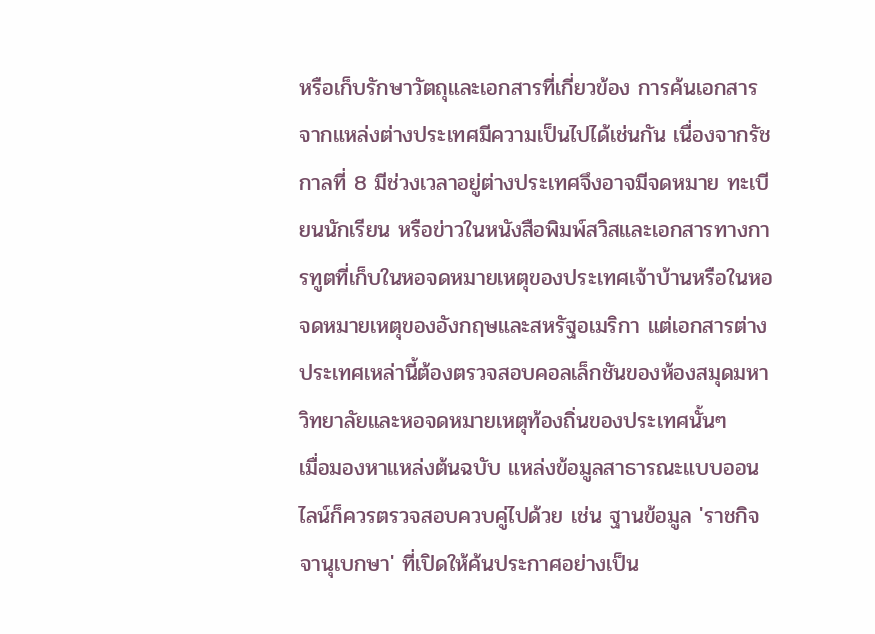หรือเก็บรักษาวัตถุและเอกสารที่เกี่ยวข้อง การค้นเอกสารจากแหล่งต่างประเทศมีความเป็นไปได้เช่นกัน เนื่องจากรัชกาลที่ 8 มีช่วงเวลาอยู่ต่างประเทศจึงอาจมีจดหมาย ทะเบียนนักเรียน หรือข่าวในหนังสือพิมพ์สวิสและเอกสารทางการทูตที่เก็บในหอจดหมายเหตุของประเทศเจ้าบ้านหรือในหอจดหมายเหตุของอังกฤษและสหรัฐอเมริกา แต่เอกสารต่างประเทศเหล่านี้ต้องตรวจสอบคอลเล็กชันของห้องสมุดมหาวิทยาลัยและหอจดหมายเหตุท้องถิ่นของประเทศนั้นๆ
เมื่อมองหาแหล่งต้นฉบับ แหล่งข้อมูลสาธารณะแบบออนไลน์ก็ควรตรวจสอบควบคู่ไปด้วย เช่น ฐานข้อมูล 'ราชกิจจานุเบกษา' ที่เปิดให้ค้นประกาศอย่างเป็น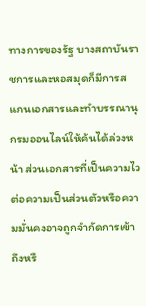ทางการของรัฐ บางสถาบันราชการและหอสมุดก็มีการสแกนเอกสารและทำบรรณานุกรมออนไลน์ให้ค้นได้ล่วงหน้า ส่วนเอกสารที่เป็นความไวต่อความเป็นส่วนตัวหรือความมั่นคงอาจถูกจำกัดการเข้าถึงหรื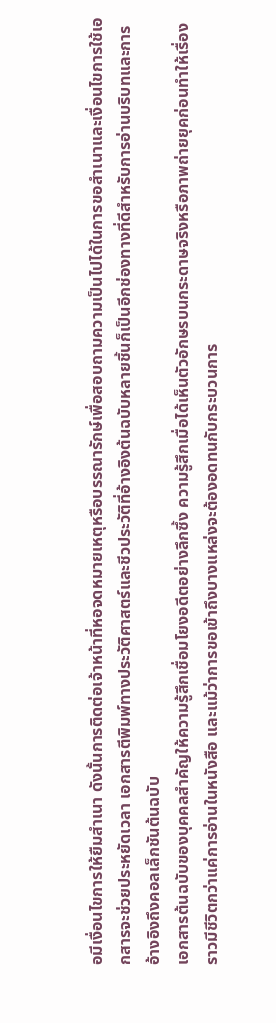อมีเงื่อนไขการให้ยืมสำเนา ดังนั้นการติดต่อเจ้าหน้าที่หอจดหมายเหตุหรือบรรณารักษ์เพื่อสอบถามความเป็นไปได้ในการขอสำเนาและเงื่อนไขการใช้เอกสารจะช่วยประหยัดเวลา เอกสารตีพิมพ์ทางประวัติศาสตร์และชีวประวัติที่อ้างอิงต้นฉบับหลายชิ้นก็เป็นอีกช่องทางที่ดีสำหรับการอ่านบริบทและการอ้างอิงถึงคอลเล็กชันต้นฉบับ
เอกสารต้นฉบับของบุคคลสำคัญให้ความรู้สึกเชื่อมโยงอดีตอย่างลึกซึ้ง ความรู้สึกเมื่อได้เห็นตัวอักษรบนกระดาษจริงหรือภาพถ่ายยุคก่อนทำให้เรื่องราวมีชีวิตกว่าแค่การอ่านในหนังสือ และแม้ว่าการขอเข้าถึงบางแหล่งจะต้องอดทนกับกระบวนการ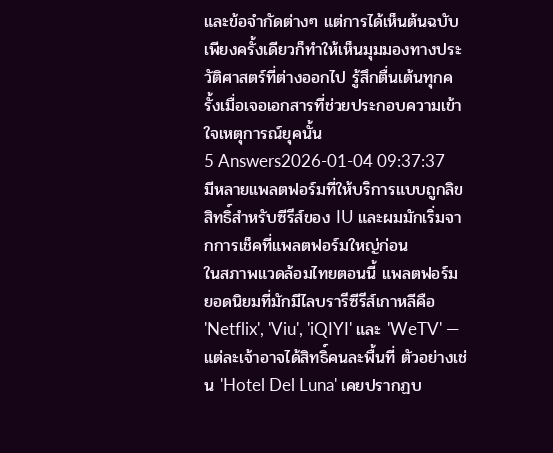และข้อจำกัดต่างๆ แต่การได้เห็นต้นฉบับเพียงครั้งเดียวก็ทำให้เห็นมุมมองทางประวัติศาสตร์ที่ต่างออกไป รู้สึกตื่นเต้นทุกครั้งเมื่อเจอเอกสารที่ช่วยประกอบความเข้าใจเหตุการณ์ยุคนั้น
5 Answers2026-01-04 09:37:37
มีหลายแพลตฟอร์มที่ให้บริการแบบถูกลิขสิทธิ์สำหรับซีรีส์ของ IU และผมมักเริ่มจากการเช็คที่แพลตฟอร์มใหญ่ก่อน
ในสภาพแวดล้อมไทยตอนนี้ แพลตฟอร์มยอดนิยมที่มักมีไลบรารีซีรีส์เกาหลีคือ 'Netflix', 'Viu', 'iQIYI' และ 'WeTV' — แต่ละเจ้าอาจได้สิทธิ์คนละพื้นที่ ตัวอย่างเช่น 'Hotel Del Luna' เคยปรากฏบ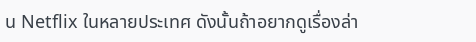น Netflix ในหลายประเทศ ดังนั้นถ้าอยากดูเรื่องล่า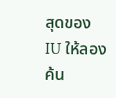สุดของ IU ให้ลองค้น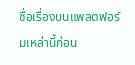ชื่อเรื่องบนแพลตฟอร์มเหล่านี้ก่อน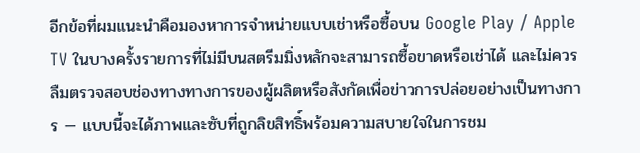อีกข้อที่ผมแนะนำคือมองหาการจำหน่ายแบบเช่าหรือซื้อบน Google Play / Apple TV ในบางครั้งรายการที่ไม่มีบนสตรีมมิ่งหลักจะสามารถซื้อขาดหรือเช่าได้ และไม่ควรลืมตรวจสอบช่องทางทางการของผู้ผลิตหรือสังกัดเพื่อข่าวการปล่อยอย่างเป็นทางการ — แบบนี้จะได้ภาพและซับที่ถูกลิขสิทธิ์พร้อมความสบายใจในการชม